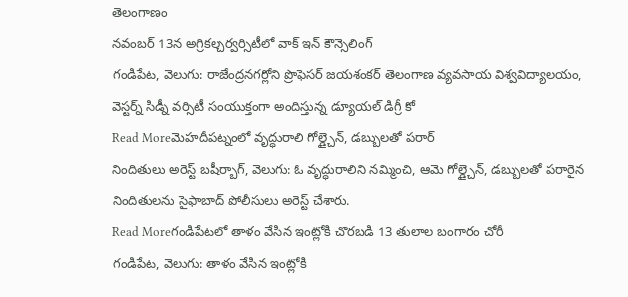తెలంగాణం
నవంబర్ 13న అగ్రికల్చర్వర్సిటీలో వాక్ ఇన్ కౌన్సెలింగ్
గండిపేట, వెలుగు: రాజేంద్రనగర్లోని ప్రొఫెసర్ జయశంకర్ తెలంగాణ వ్యవసాయ విశ్వవిద్యాలయం, వెస్టర్న్ సిడ్నీ వర్సిటీ సంయుక్తంగా అందిస్తున్న డ్యూయల్ డిగ్రీ కో
Read Moreమెహదీపట్నంలో వృద్ధురాలి గోల్డ్చైన్, డబ్బులతో పరార్
నిందితులు అరెస్ట్ బషీర్బాగ్, వెలుగు: ఓ వృద్ధురాలిని నమ్మించి, ఆమె గోల్డ్చైన్, డబ్బులతో పరారైన నిందితులను సైఫాబాద్ పోలీసులు అరెస్ట్ చేశారు.
Read Moreగండిపేటలో తాళం వేసిన ఇంట్లోకి చొరబడి 13 తులాల బంగారం చోరీ
గండిపేట, వెలుగు: తాళం వేసిన ఇంట్లోకి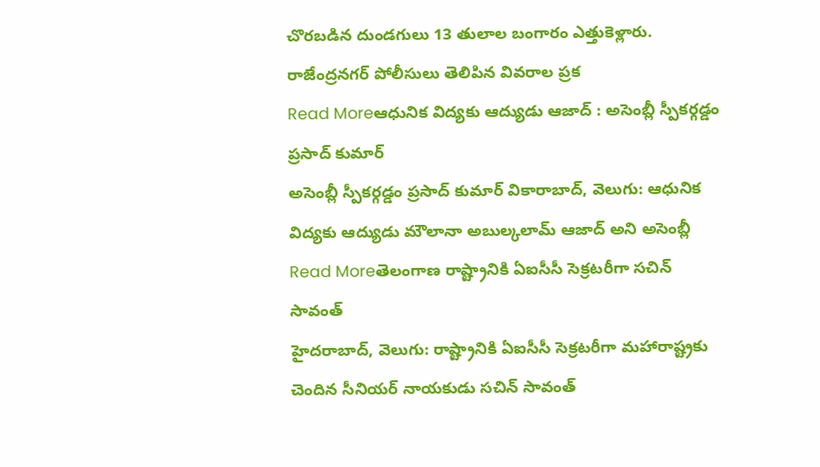చొరబడిన దుండగులు 13 తులాల బంగారం ఎత్తుకెళ్లారు. రాజేంద్రనగర్ పోలీసులు తెలిపిన వివరాల ప్రక
Read Moreఆధునిక విద్యకు ఆద్యుడు ఆజాద్ : అసెంబ్లీ స్పీకర్గడ్డం ప్రసాద్ కుమార్
అసెంబ్లీ స్పీకర్గడ్డం ప్రసాద్ కుమార్ వికారాబాద్, వెలుగు: ఆధునిక విద్యకు ఆద్యుడు మౌలానా అబుల్కలామ్ ఆజాద్ అని అసెంబ్లీ
Read Moreతెలంగాణ రాష్ట్రానికి ఏఐసీసీ సెక్రటరీగా సచిన్ సావంత్
హైదరాబాద్, వెలుగు: రాష్ట్రానికి ఏఐసీసీ సెక్రటరీగా మహారాష్ట్రకు చెందిన సీనియర్ నాయకుడు సచిన్ సావంత్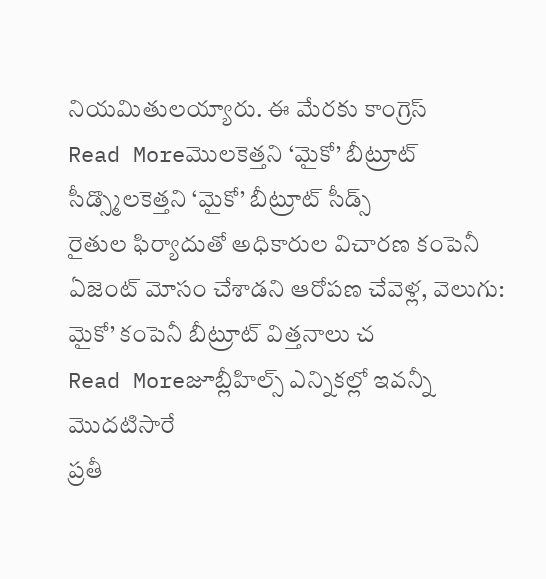నియమితులయ్యారు. ఈ మేరకు కాంగ్రెస్
Read Moreమొలకెత్తని ‘మైకో’ బీట్రూట్ సీడ్స్మొలకెత్తని ‘మైకో’ బీట్రూట్ సీడ్స్
రైతుల ఫిర్యాదుతో అధికారుల విచారణ కంపెనీ ఏజెంట్ మోసం చేశాడని ఆరోపణ చేవెళ్ల, వెలుగు: మైకో’ కంపెనీ బీట్రూట్ విత్తనాలు చ
Read Moreజూబ్లీహిల్స్ ఎన్నికల్లో ఇవన్నీ మొదటిసారే
ప్రతీ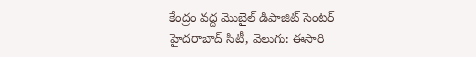కేంద్రం వద్ద మొబైల్ డిపాజిట్ సెంటర్ హైదరాబాద్ సిటీ, వెలుగు: ఈసారి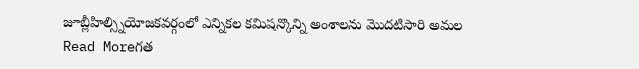జూబ్లీహిల్స్నియోజకవర్గంలో ఎన్నికల కమిషన్కొన్ని అంశాలను మొదటిసారి అమల
Read Moreగత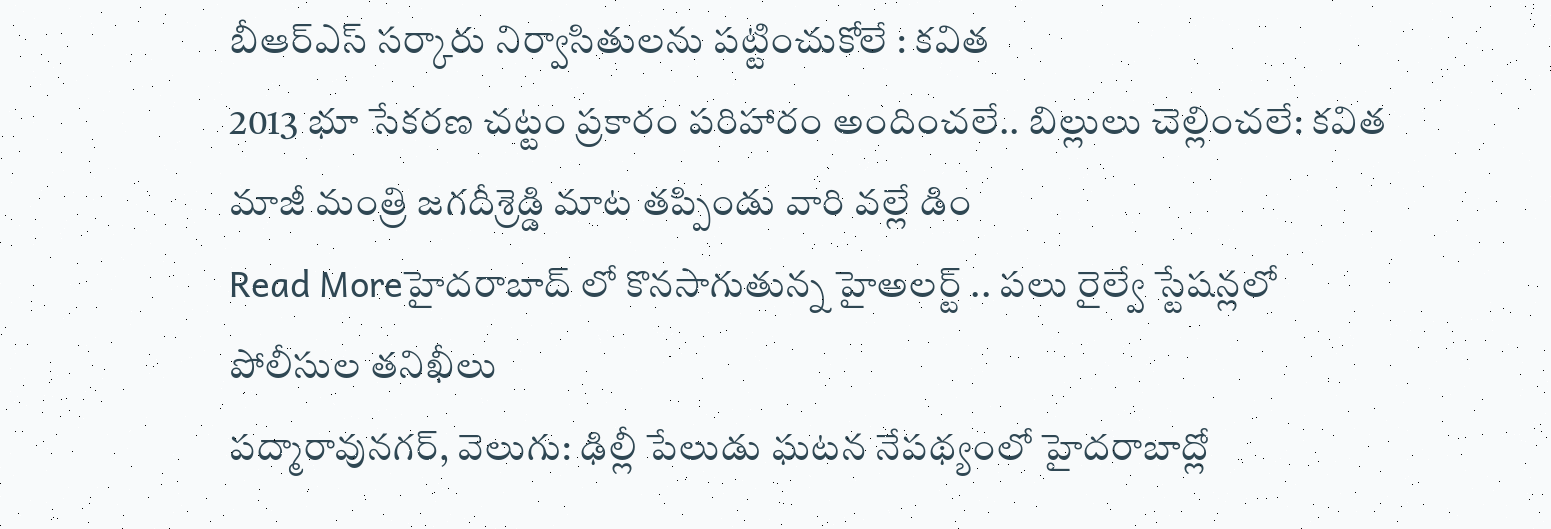బీఆర్ఎస్ సర్కారు నిర్వాసితులను పట్టించుకోలే : కవిత
2013 భూ సేకరణ చట్టం ప్రకారం పరిహారం అందించలే.. బిల్లులు చెల్లించలే: కవిత మాజీ మంత్రి జగదీశ్రెడ్డి మాట తప్పిండు వారి వల్లే డిం
Read Moreహైదరాబాద్ లో కొనసాగుతున్న హైఅలర్ట్ .. పలు రైల్వే స్టేషన్లలో పోలీసుల తనిఖీలు
పద్మారావునగర్, వెలుగు: ఢిల్లీ పేలుడు ఘటన నేపథ్యంలో హైదరాబాద్లో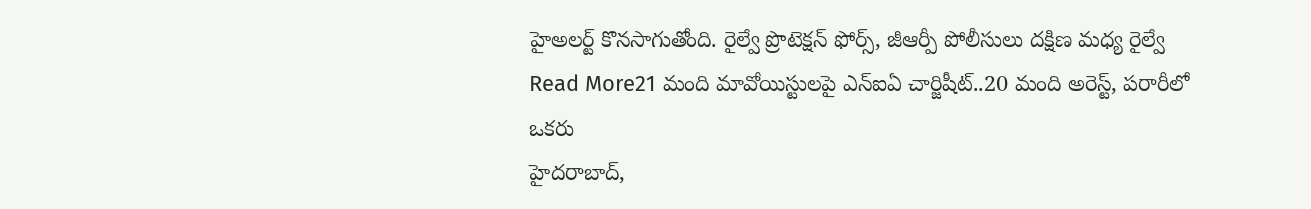హైఅలర్ట్ కొనసాగుతోంది. రైల్వే ప్రొటెక్షన్ ఫోర్స్, జీఆర్పీ పోలీసులు దక్షిణ మధ్య రైల్వే
Read More21 మంది మావోయిస్టులపై ఎన్ఐఏ చార్జిషీట్..20 మంది అరెస్ట్, పరారీలో ఒకరు
హైదరాబాద్,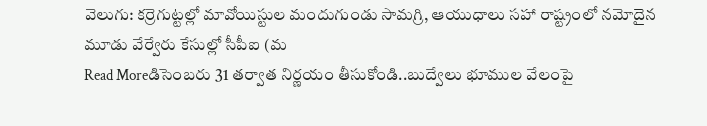వెలుగు: కర్రెగుట్టల్లో మావోయిస్టుల మందుగుండు సామగ్రి, ఆయుధాలు సహా రాష్ట్రంలో నమోదైన మూడు వేర్వేరు కేసుల్లో సీపీఐ (మ
Read Moreడిసెంబరు 31 తర్వాత నిర్ణయం తీసుకోండి..బుద్వేలు భూముల వేలంపై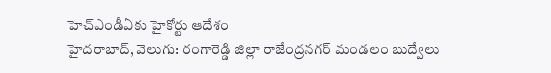హెచ్ఎండీఏకు హైకోర్టు ఆదేశం
హైదరాబాద్, వెలుగు: రంగారెడ్డి జిల్లా రాజేంద్రనగర్ మండలం బుద్వేలు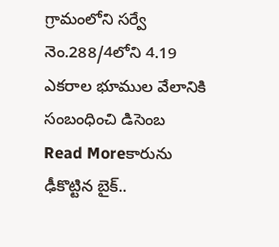గ్రామంలోని సర్వే నెం.288/4లోని 4.19 ఎకరాల భూముల వేలానికి సంబంధించి డిసెంబ
Read Moreకారును ఢీకొట్టిన బైక్..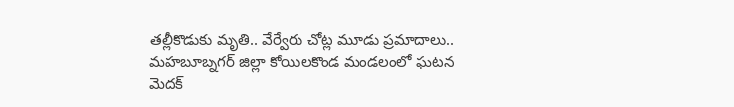తల్లీకొడుకు మృతి.. వేర్వేరు చోట్ల మూడు ప్రమాదాలు..
మహబూబ్నగర్ జిల్లా కోయిలకొండ మండలంలో ఘటన మెదక్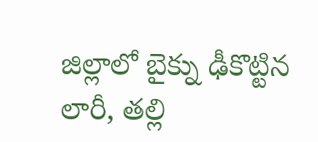జిల్లాలో బైక్ను ఢీకొట్టిన లారీ, తల్లి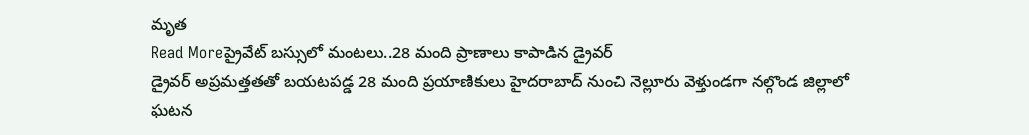మృత
Read Moreప్రైవేట్ బస్సులో మంటలు..28 మంది ప్రాణాలు కాపాడిన డ్రైవర్
డ్రైవర్ అప్రమత్తతతో బయటపడ్డ 28 మంది ప్రయాణికులు హైదరాబాద్ నుంచి నెల్లూరు వెళ్తుండగా నల్గొండ జిల్లాలో ఘటన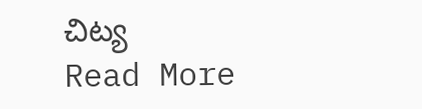చిట్య
Read More